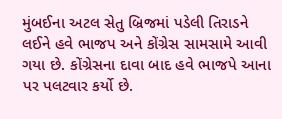મુંબઈના અટલ સેતુ બ્રિજમાં પડેલી તિરાડને લઈને હવે ભાજપ અને કોંગ્રેસ સામસામે આવી ગયા છે. કોંગ્રેસના દાવા બાદ હવે ભાજપે આના પર પલટવાર કર્યો છે.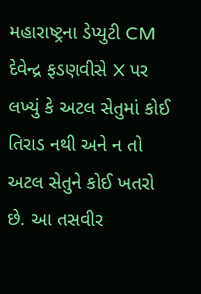મહારાષ્ટ્રના ડેપ્યુટી CM દેવેન્દ્ર ફડણવીસે X પર લખ્યું કે અટલ સેતુમાં કોઈ તિરાડ નથી અને ન તો અટલ સેતુને કોઈ ખતરો છે. આ તસવીર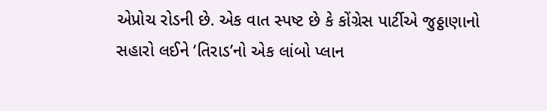એપ્રોચ રોડની છે. એક વાત સ્પષ્ટ છે કે કોંગ્રેસ પાર્ટીએ જુઠ્ઠાણાનો સહારો લઈને ‘તિરાડ’નો એક લાંબો પ્લાન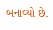બનાવ્યો છે.